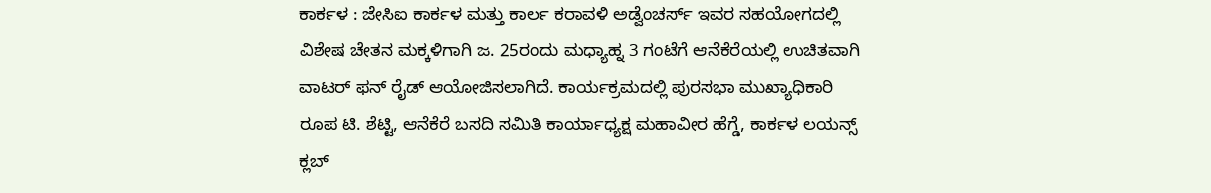ಕಾರ್ಕಳ : ಜೇಸಿಐ ಕಾರ್ಕಳ ಮತ್ತು ಕಾರ್ಲ ಕರಾವಳಿ ಅಡ್ವೆಂಚರ್ಸ್ ಇವರ ಸಹಯೋಗದಲ್ಲಿ ವಿಶೇಷ ಚೇತನ ಮಕ್ಕಳಿಗಾಗಿ ಜ. 25ರಂದು ಮಧ್ಯಾಹ್ನ 3 ಗಂಟೆಗೆ ಆನೆಕೆರೆಯಲ್ಲಿ ಉಚಿತವಾಗಿ ವಾಟರ್ ಫನ್ ರೈಡ್ ಆಯೋಜಿಸಲಾಗಿದೆ. ಕಾರ್ಯಕ್ರಮದಲ್ಲಿ ಪುರಸಭಾ ಮುಖ್ಯಾಧಿಕಾರಿ ರೂಪ ಟಿ. ಶೆಟ್ಟಿ, ಆನೆಕೆರೆ ಬಸದಿ ಸಮಿತಿ ಕಾರ್ಯಾಧ್ಯಕ್ಷ ಮಹಾವೀರ ಹೆಗ್ಡೆ, ಕಾರ್ಕಳ ಲಯನ್ಸ್ ಕ್ಲಬ್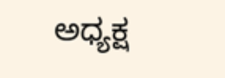ಅಧ್ಯಕ್ಷ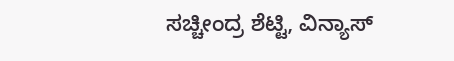ಸಚ್ಚೀಂದ್ರ ಶೆಟ್ಟಿ, ವಿನ್ಯಾಸ್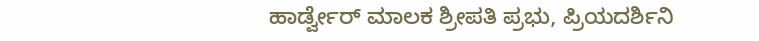ಹಾರ್ಡ್ವೇರ್ ಮಾಲಕ ಶ್ರೀಪತಿ ಪ್ರಭು, ಪ್ರಿಯದರ್ಶಿನಿ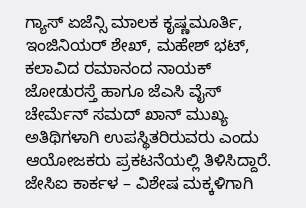ಗ್ಯಾಸ್ ಏಜೆನ್ಸಿ ಮಾಲಕ ಕೃಷ್ಣಮೂರ್ತಿ, ಇಂಜಿನಿಯರ್ ಶೇಖ್, ಮಹೇಶ್ ಭಟ್, ಕಲಾವಿದ ರಮಾನಂದ ನಾಯಕ್ ಜೋಡುರಸ್ತೆ ಹಾಗೂ ಜೆಎಸಿ ವೈಸ್ ಚೇರ್ಮೆನ್ ಸಮದ್ ಖಾನ್ ಮುಖ್ಯ ಅತಿಥಿಗಳಾಗಿ ಉಪಸ್ಥಿತರಿರುವರು ಎಂದು ಆಯೋಜಕರು ಪ್ರಕಟನೆಯಲ್ಲಿ ತಿಳಿಸಿದ್ದಾರೆ.
ಜೇಸಿಐ ಕಾರ್ಕಳ – ವಿಶೇಷ ಮಕ್ಕಳಿಗಾಗಿ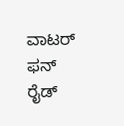ವಾಟರ್ ಫನ್ ರೈಡ್